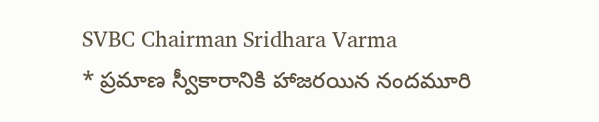SVBC Chairman Sridhara Varma
* ప్రమాణ స్వీకారానికి హాజరయిన నందమూరి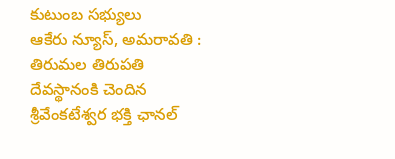కుటుంబ సభ్యులు
ఆకేరు న్యూస్, అమరావతి :
తిరుమల తిరుపతి దేవస్థానంకి చెందిన శ్రీవేంకటేశ్వర భక్తి ఛానల్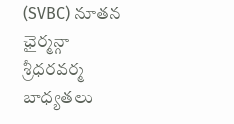(SVBC) నూతన ఛైర్మన్గా శ్రీధరవర్మ బాధ్యతలు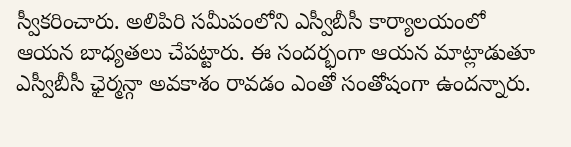స్వీకరించారు. అలిపిరి సమీపంలోని ఎస్వీబీసీ కార్యాలయంలో ఆయన బాధ్యతలు చేపట్టారు. ఈ సందర్భంగా ఆయన మాట్లాడుతూ ఎస్వీబీసీ ఛైర్మన్గా అవకాశం రావడం ఎంతో సంతోషంగా ఉందన్నారు.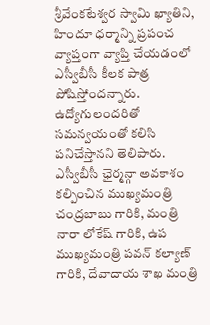శ్రీవేంకటేశ్వర స్వామి ఖ్యాతిని, హిందూ ధర్మాన్ని ప్రపంచ వ్యాప్తంగా వ్యాప్తి చేయడంలో ఎస్వీబీసీ కీలక పాత్ర పోషిస్తోందన్నారు. ఉద్యోగులందరితో సమన్వయంతో కలిసి పనిచేస్తానని తెలిపారు. ఎస్వీబీసీ ఛైర్మన్గా అవకాశం కల్పించిన ముఖ్యమంత్రి చంద్రబాబు గారికి, మంత్రి నారా లోకేష్ గారికి, ఉప ముఖ్యమంత్రి పవన్ కల్యాణ్ గారికి, దేవాదాయ శాఖ మంత్రి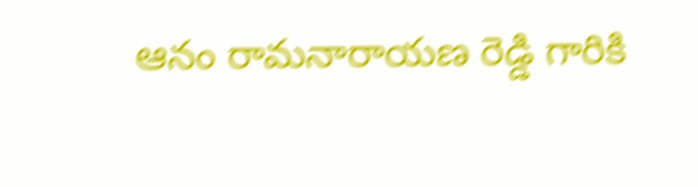ఆనం రామనారాయణ రెడ్డి గారికి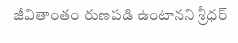జీవితాంతం రుణపడి ఉంటానని శ్రీధర్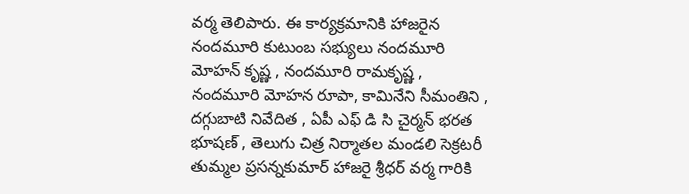వర్మ తెలిపారు. ఈ కార్యక్రమానికి హాజరైన నందమూరి కుటుంబ సభ్యులు నందమూరి మోహన్ కృష్ణ , నందమూరి రామకృష్ణ , నందమూరి మోహన రూపా, కామినేని సీమంతిని , దగ్గుబాటి నివేదిత , ఏపీ ఎఫ్ డి సి చైర్మన్ భరత భూషణ్ , తెలుగు చిత్ర నిర్మాతల మండలి సెక్రటరీ తుమ్మల ప్రసన్నకుమార్ హాజరై శ్రీధర్ వర్మ గారికి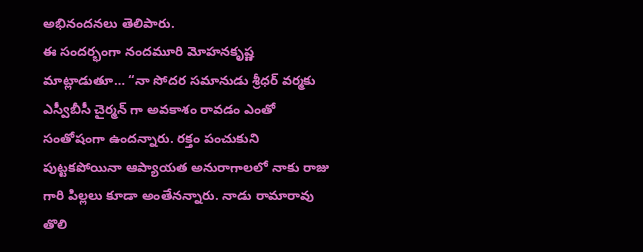అభినందనలు తెలిపారు.
ఈ సందర్భంగా నందమూరి మోహనకృష్ణ మాట్లాడుతూ… “నా సోదర సమానుడు శ్రీధర్ వర్మకు ఎస్వీబీసీ చైర్మన్ గా అవకాశం రావడం ఎంతో సంతోషంగా ఉందన్నారు. రక్తం పంచుకుని పుట్టకపోయినా ఆప్యాయత అనురాగాలలో నాకు రాజు గారి పిల్లలు కూడా అంతేనన్నారు. నాడు రామారావు తొలి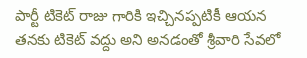పార్టీ టికెట్ రాజు గారికి ఇచ్చినప్పటికీ ఆయన తనకు టికెట్ వద్దు అని అనడంతో శ్రీవారి సేవలో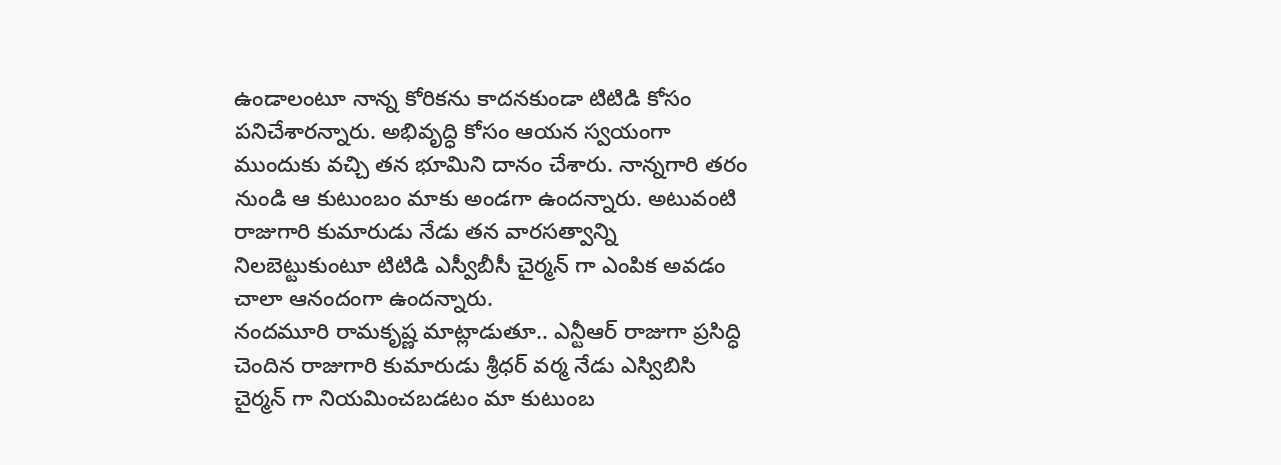ఉండాలంటూ నాన్న కోరికను కాదనకుండా టిటిడి కోసం పనిచేశారన్నారు. అభివృద్ధి కోసం ఆయన స్వయంగా ముందుకు వచ్చి తన భూమిని దానం చేశారు. నాన్నగారి తరం నుండి ఆ కుటుంబం మాకు అండగా ఉందన్నారు. అటువంటి రాజుగారి కుమారుడు నేడు తన వారసత్వాన్ని నిలబెట్టుకుంటూ టిటిడి ఎస్వీబీసీ చైర్మన్ గా ఎంపిక అవడం చాలా ఆనందంగా ఉందన్నారు.
నందమూరి రామకృష్ణ మాట్లాడుతూ.. ఎన్టీఆర్ రాజుగా ప్రసిద్ధి చెందిన రాజుగారి కుమారుడు శ్రీధర్ వర్మ నేడు ఎస్విబిసి చైర్మన్ గా నియమించబడటం మా కుటుంబ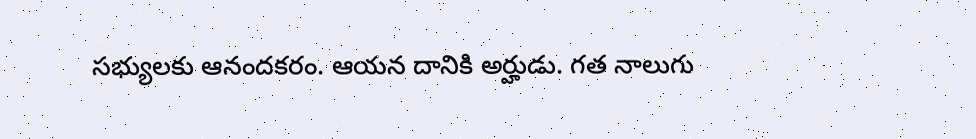సభ్యులకు ఆనందకరం. ఆయన దానికి అర్హుడు. గత నాలుగు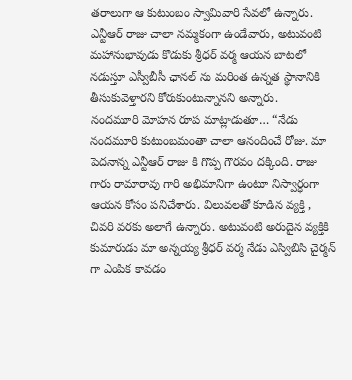తరాలుగా ఆ కుటుంబం స్వామివారి సేవలో ఉన్నారు. ఎన్టీఆర్ రాజు చాలా నమ్మకంగా ఉండేవారు, అటువంటి మహానుభావుడు కొడుకు శ్రీధర్ వర్మ ఆయన బాటలో నడుస్తూ ఎస్వీబీసీ ఛానల్ ను మరింత ఉన్నత స్థానానికి తీసుకువెళ్తారని కోరుకుంటున్నానని అన్నారు.
నందమూరి మోహన రూప మాట్లాడుతూ… “నేడు నందమూరి కుటుంబమంతా చాలా ఆనందించే రోజు. మా పెదనాన్న ఎన్టీఆర్ రాజు కి గొప్ప గౌరవం దక్కింది. రాజు గారు రామారావు గారి అభిమానిగా ఉంటూ నిస్వార్ధంగా ఆయన కోసం పనిచేశారు. విలువలతో కూడిన వ్యక్తి , చివరి వరకు అలాగే ఉన్నారు. అటువంటి అరుదైన వ్యక్తికి కుమారుడు మా అన్నయ్య శ్రీధర్ వర్మ నేడు ఎస్విబిసి చైర్మన్ గా ఎంపిక కావడం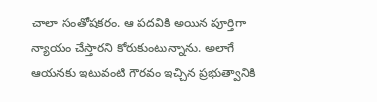చాలా సంతోషకరం. ఆ పదవికి అయిన పూర్తిగా న్యాయం చేస్తారని కోరుకుంటున్నాను. అలాగే ఆయనకు ఇటువంటి గౌరవం ఇచ్చిన ప్రభుత్వానికి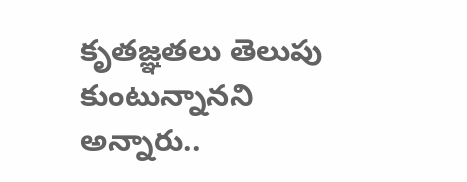కృతజ్ఞతలు తెలుపు కుంటున్నానని అన్నారు..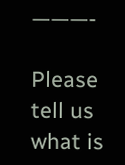———-

Please tell us what is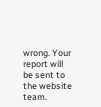wrong. Your report will be sent to the website team.